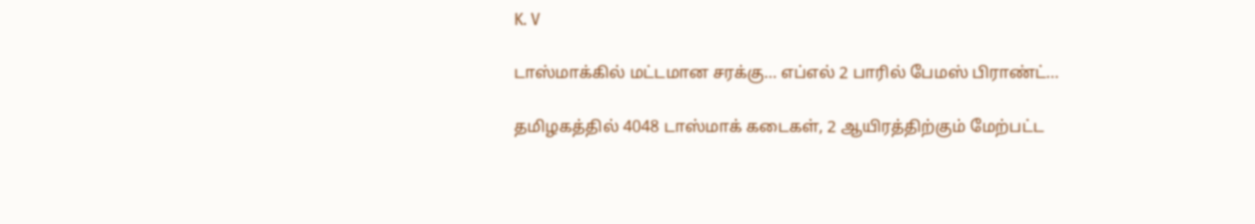K. V

டாஸ்மாக்கில் மட்டமான சரக்கு… எப்எல் 2 பாரில் பேமஸ் பிராண்ட்…

தமிழகத்தில் 4048 டாஸ்மாக் கடைகள், 2 ஆயிரத்திற்கும் மேற்பட்ட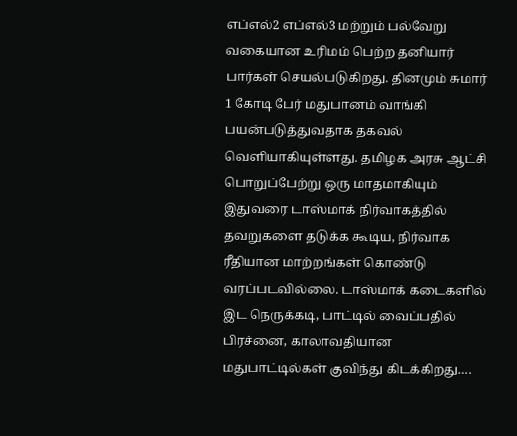எப்எல்2 எப்எல்3 மற்றும் பல்வேறு வகையான உரிமம் பெற்ற தனியார் பார்கள் செயல்படுகிறது. தினமும் சுமார் 1 கோடி பேர் மதுபானம் வாங்கி பயன்படுத்துவதாக தகவல் வெளியாகியுள்ளது. தமிழக அரசு ஆட்சி பொறுப்பேற்று ஒரு மாதமாகியும் இதுவரை டாஸ்மாக் நிர்வாகத்தில் தவறுகளை தடுக்க கூடிய, நிர்வாக ரீதியான மாற்றங்கள் கொண்டு வரப்படவில்லை. டாஸ்மாக் கடைகளில் இட நெருக்கடி, பாட்டில் வைப்பதில் பிரச்னை, காலாவதியான மதுபாட்டில்கள் குவிந்து கிடக்கிறது….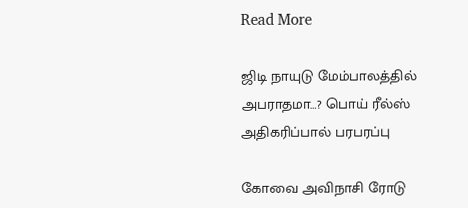Read More

ஜிடி நாயுடு மேம்பாலத்தில் அபராதமா…? பொய் ரீல்ஸ் அதிகரிப்பால் பரபரப்பு

கோவை அவிநாசி ரோடு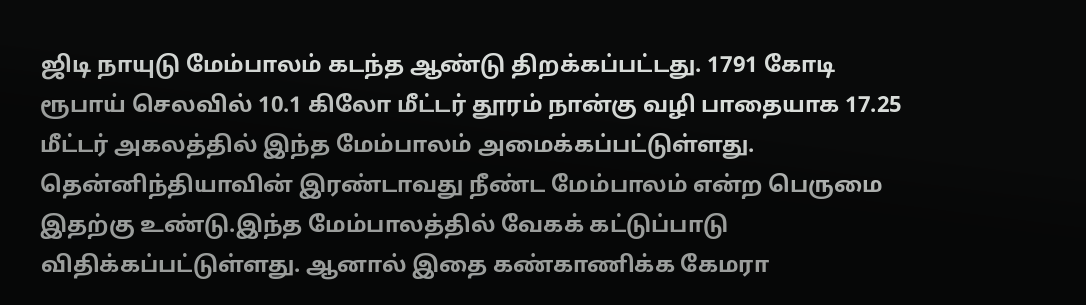ஜிடி நாயுடு மேம்பாலம் கடந்த ஆண்டு திறக்கப்பட்டது. 1791 கோடி ரூபாய் செலவில் 10.1 கிலோ மீட்டர் தூரம் நான்கு வழி பாதையாக 17.25 மீட்டர் அகலத்தில் இந்த மேம்பாலம் அமைக்கப்பட்டுள்ளது. தென்னிந்தியாவின் இரண்டாவது நீண்ட மேம்பாலம் என்ற பெருமை இதற்கு உண்டு.இந்த மேம்பாலத்தில் வேகக் கட்டுப்பாடு விதிக்கப்பட்டுள்ளது. ஆனால் இதை கண்காணிக்க கேமரா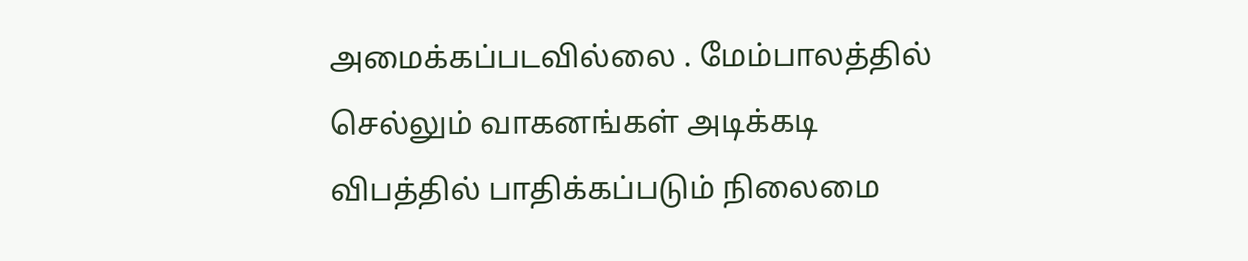அமைக்கப்படவில்லை . மேம்பாலத்தில் செல்லும் வாகனங்கள் அடிக்கடி விபத்தில் பாதிக்கப்படும் நிலைமை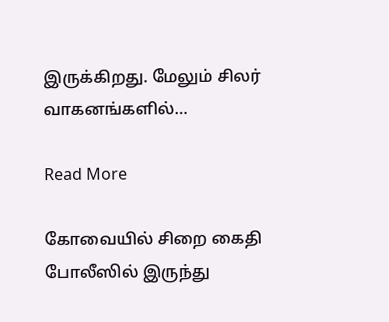இருக்கிறது. மேலும் சிலர் வாகனங்களில்…

Read More

கோவையில் சிறை கைதி போலீஸில் இருந்து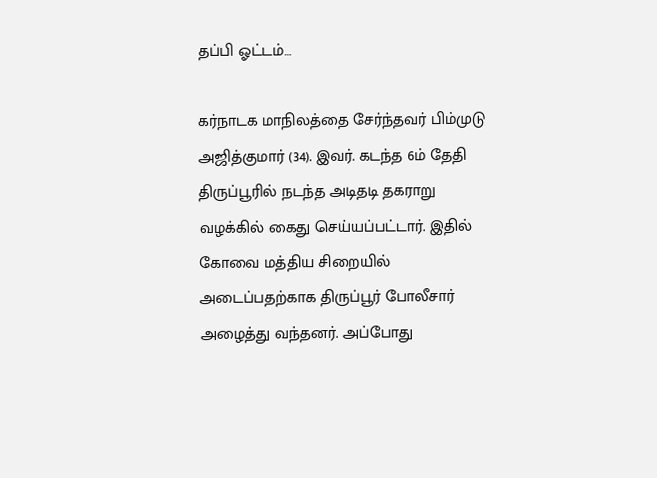தப்பி ஓட்டம்…

கர்நாடக மாநிலத்தை சேர்ந்தவர் பிம்முடு அஜித்குமார் (34). இவர். கடந்த 6ம் தேதி திருப்பூரில் நடந்த அடிதடி தகராறு வழக்கில் கைது செய்யப்பட்டார். இதில் கோவை மத்திய சிறையில் அடைப்பதற்காக திருப்பூர் போலீசார் அழைத்து வந்தனர். அப்போது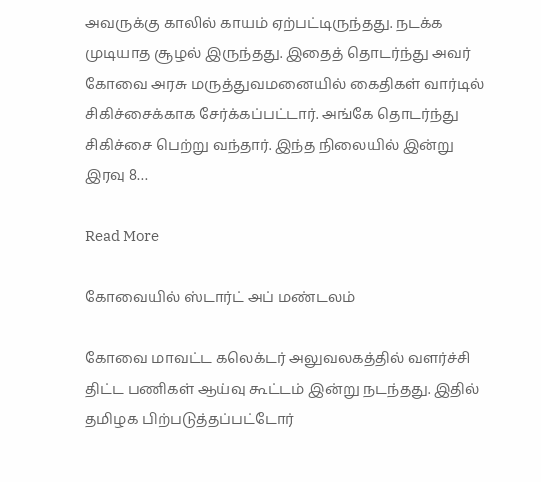அவருக்கு காலில் காயம் ஏற்பட்டிருந்தது. நடக்க முடியாத சூழல் இருந்தது. இதைத் தொடர்ந்து அவர் கோவை அரசு மருத்துவமனையில் கைதிகள் வார்டில் சிகிச்சைக்காக சேர்க்கப்பட்டார். அங்கே தொடர்ந்து சிகிச்சை பெற்று வந்தார். இந்த நிலையில் இன்று இரவு 8…

Read More

கோவையில் ஸ்டார்ட் அப் மண்டலம்

கோவை மாவட்ட கலெக்டர் அலுவலகத்தில் வளர்ச்சி திட்ட பணிகள் ஆய்வு கூட்டம் இன்று நடந்தது. இதில் தமிழக பிற்படுத்தப்பட்டோர்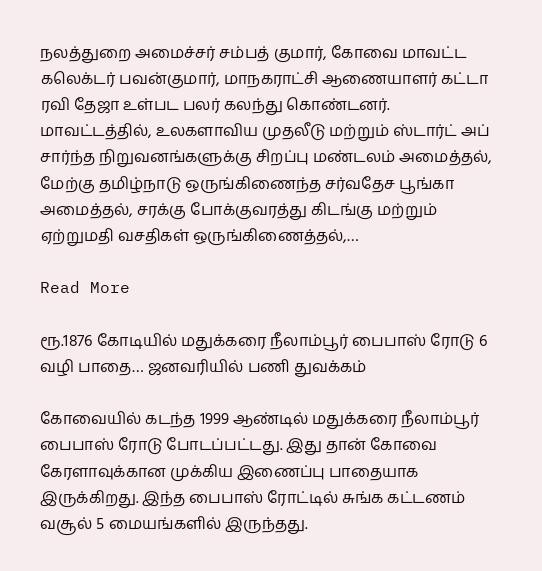நலத்துறை அமைச்சர் சம்பத் குமார், கோவை மாவட்ட கலெக்டர் பவன்குமார், மாநகராட்சி ஆணையாளர் கட்டா ரவி தேஜா உள்பட பலர் கலந்து கொண்டனர். மாவட்டத்தில், உலகளாவிய முதலீடு மற்றும் ஸ்டார்ட் அப் சார்ந்த நிறுவனங்களுக்கு சிறப்பு மண்டலம் அமைத்தல், மேற்கு தமிழ்நாடு ஒருங்கிணைந்த சர்வதேச பூங்கா அமைத்தல், சரக்கு போக்குவரத்து கிடங்கு மற்றும் ஏற்றுமதி வசதிகள் ஒருங்கிணைத்தல்,…

Read More

ரூ.1876 கோடியில் மதுக்கரை நீலாம்பூர் பைபாஸ் ரோடு 6 வழி பாதை… ஜனவரியில் பணி துவக்கம்

கோவையில் கடந்த 1999 ஆண்டில் மதுக்கரை நீலாம்பூர் பைபாஸ் ரோடு போடப்பட்டது. இது தான் கோவை கேரளாவுக்கான முக்கிய இணைப்பு பாதையாக இருக்கிறது. இந்த பைபாஸ் ரோட்டில் சுங்க கட்டணம் வசூல் 5 மையங்களில் இருந்தது.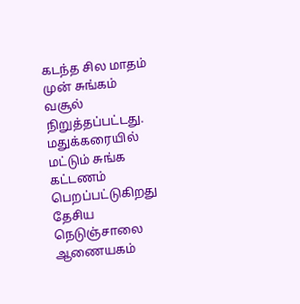கடந்த சில மாதம் முன் சுங்கம் வசூல் நிறுத்தப்பட்டது. மதுக்கரையில் மட்டும் சுங்க கட்டணம் பெறப்பட்டுகிறது தேசிய நெடுஞ்சாலை ஆணையகம்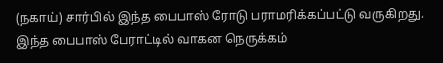(நகாய்) சார்பில் இந்த பைபாஸ் ரோடு பராமரிக்கப்பட்டு வருகிறது. இந்த பைபாஸ் பேராட்டில் வாகன நெருக்கம்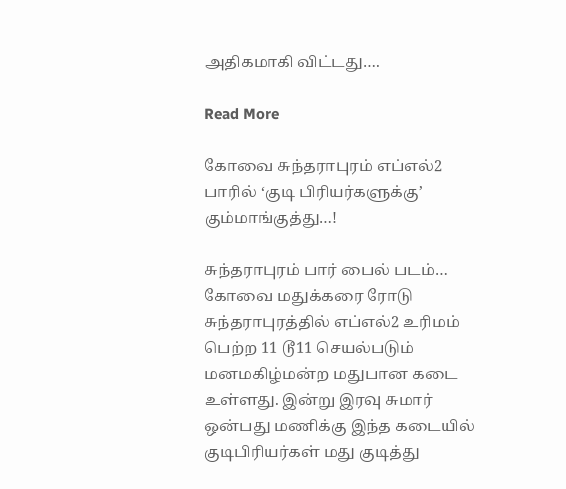அதிகமாகி விட்டது….

Read More

கோவை சுந்தராபுரம் எப்எல்2 பாரில் ‘குடி பிரியர்களுக்கு’ கும்மாங்குத்து…!

சுந்தராபுரம் பார் பைல் படம்… கோவை மதுக்கரை ரோடு சுந்தராபுரத்தில் எப்எல்2 உரிமம் பெற்ற 11 டூ11 செயல்படும் மனமகிழ்மன்ற மதுபான கடை உள்ளது. இன்று இரவு சுமார் ஒன்பது மணிக்கு இந்த கடையில் குடிபிரியர்கள் மது குடித்து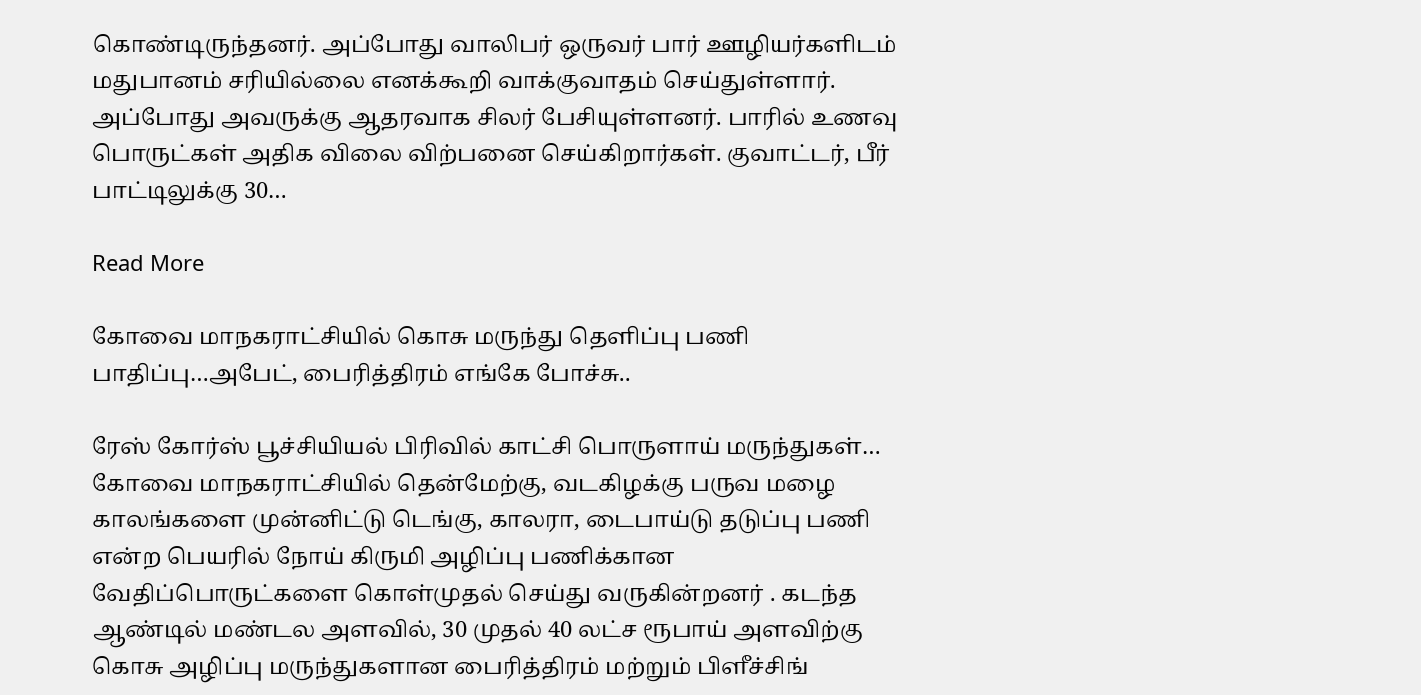கொண்டிருந்தனர். அப்போது வாலிபர் ஒருவர் பார் ஊழியர்களிடம் மதுபானம் சரியில்லை எனக்கூறி வாக்குவாதம் செய்துள்ளார். அப்போது அவருக்கு ஆதரவாக சிலர் பேசியுள்ளனர். பாரில் உணவு பொருட்கள் அதிக விலை விற்பனை செய்கிறார்கள். குவாட்டர், பீர் பாட்டிலுக்கு 30…

Read More

கோவை மாநகராட்சியில் கொசு மருந்து தெளிப்பு பணி பாதிப்பு…அபேட், பைரித்திரம் எங்கே போச்சு..

ரேஸ் கோர்ஸ் பூச்சியியல் பிரிவில் காட்சி பொருளாய் மருந்துகள்… கோவை மாநகராட்சியில் தென்மேற்கு, வடகிழக்கு பருவ மழை காலங்களை முன்னிட்டு டெங்கு, காலரா, டைபாய்டு தடுப்பு பணி என்ற பெயரில் நோய் கிருமி அழிப்பு பணிக்கான வேதிப்பொருட்களை கொள்முதல் செய்து வருகின்றனர் . கடந்த ஆண்டில் மண்டல அளவில், 30 முதல் 40 லட்ச ரூபாய் அளவிற்கு கொசு அழிப்பு மருந்துகளான பைரித்திரம் மற்றும் பிளீச்சிங்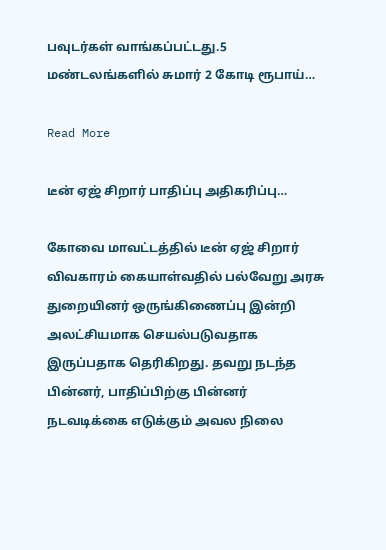பவுடர்கள் வாங்கப்பட்டது.5 மண்டலங்களில் சுமார் 2 கோடி ரூபாய்…

Read More

டீன் ஏஜ் சிறார் பாதிப்பு அதிகரிப்பு…

கோவை மாவட்டத்தில் டீன் ஏஜ் சிறார் விவகாரம் கையாள்வதில் பல்வேறு அரசு துறையினர் ஒருங்கிணைப்பு இன்றி அலட்சியமாக செயல்படுவதாக இருப்பதாக தெரிகிறது. தவறு நடந்த பின்னர், பாதிப்பிற்கு பின்னர் நடவடிக்கை எடுக்கும் அவல நிலை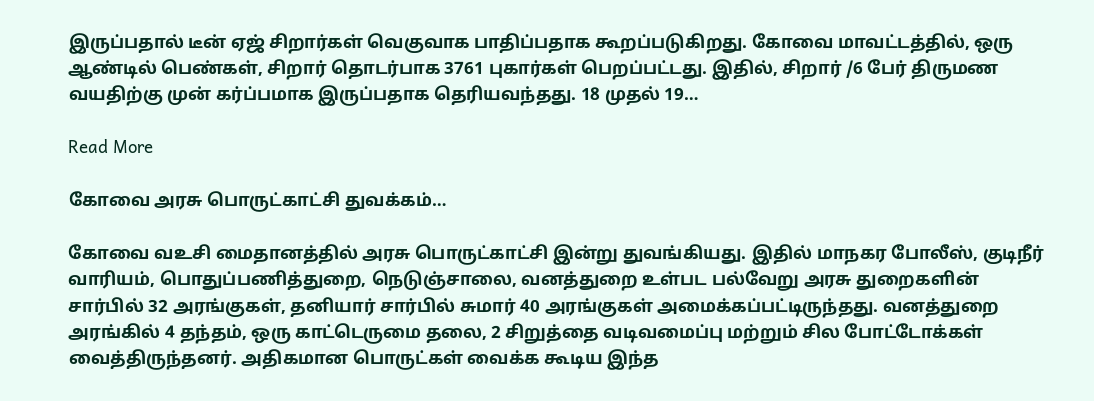இருப்பதால் டீன் ஏஜ் சிறார்கள் வெகுவாக பாதிப்பதாக கூறப்படுகிறது. கோவை மாவட்டத்தில், ஒரு ஆண்டில் பெண்கள், சிறார் தொடர்பாக 3761 புகார்கள் பெறப்பட்டது. இதில், சிறார் /6 பேர் திருமண வயதிற்கு முன் கர்ப்பமாக இருப்பதாக தெரியவந்தது. 18 முதல் 19…

Read More

கோவை அரசு பொருட்காட்சி துவக்கம்…

கோவை வஉசி மைதானத்தில் அரசு பொருட்காட்சி இன்று துவங்கியது. இதில் மாநகர போலீஸ், குடிநீர் வாரியம், பொதுப்பணித்துறை, நெடுஞ்சாலை, வனத்துறை உள்பட பல்வேறு அரசு துறைகளின் சார்பில் 32 அரங்குகள், தனியார் சார்பில் சுமார் 40 அரங்குகள் அமைக்கப்பட்டிருந்தது. வனத்துறை அரங்கில் 4 தந்தம், ஒரு காட்டெருமை தலை, 2 சிறுத்தை வடிவமைப்பு மற்றும் சில போட்டோக்கள் வைத்திருந்தனர். அதிகமான பொருட்கள் வைக்க கூடிய இந்த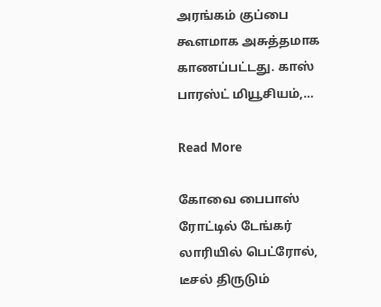அரங்கம் குப்பை கூளமாக அசுத்தமாக காணப்பட்டது. காஸ் பாரஸ்ட் மியூசியம்,…

Read More

கோவை பைபாஸ் ரோட்டில் டேங்கர் லாரியில் பெட்ரோல், டீசல் திருடும்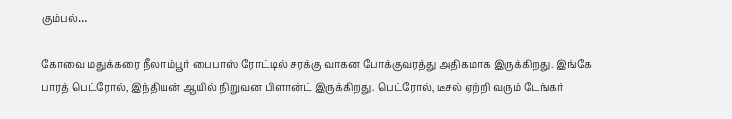கும்பல்…

கோவை மதுக்கரை நீலாம்பூர் பைபாஸ் ரோட்டில் சரக்கு வாகன போக்குவரத்து அதிகமாக இருக்கிறது. இங்கே பாரத் பெட்ரோல், இந்தியன் ஆயில் நிறுவன பிளான்ட் இருக்கிறது. பெட்ரோல், டீசல் ஏற்றி வரும் டேங்கர்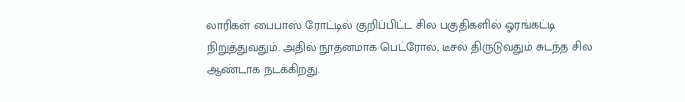லாரிகள் பைபாஸ் ரோட்டில் குறிப்பிட்ட சில பகுதிகளில் ஓரங்கட்டி நிறுத்துவதும். அதில் நூதனமாக பெட்ரோல், டீசல் திருடுவதும் சுடந்த சில ஆண்டாக நடக்கிறது.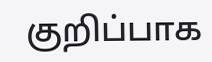குறிப்பாக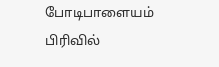போடிபாளையம் பிரிவில்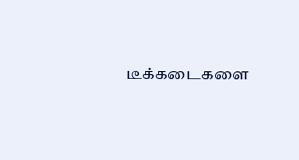டீக்கடைகளை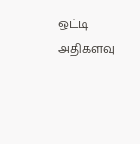ஒட்டி அதிகளவு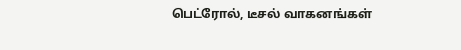பெட்ரோல், டீசல் வாகனங்கள்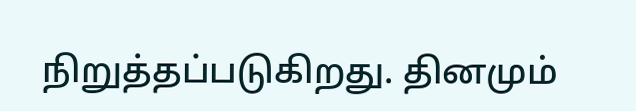நிறுத்தப்படுகிறது. தினமும்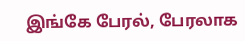இங்கே பேரல், பேரலாக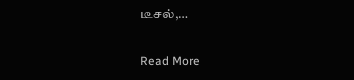டீசல்,…

Read More